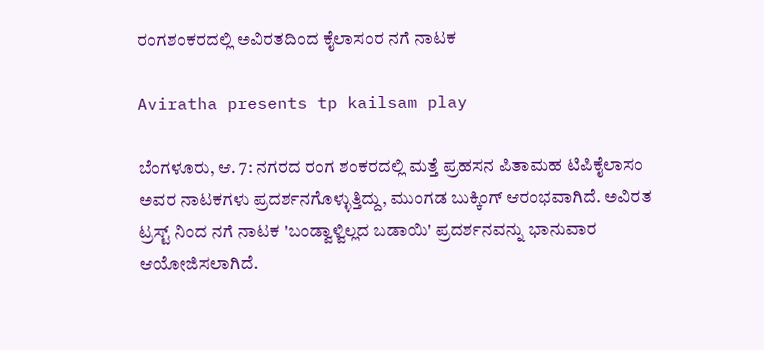ರಂಗಶಂಕರದಲ್ಲಿ ಅವಿರತದಿಂದ ಕೈಲಾಸಂರ ನಗೆ ನಾಟಕ

Aviratha presents tp kailsam play

ಬೆಂಗಳೂರು, ಆ. 7: ನಗರದ ರಂಗ ಶಂಕರದಲ್ಲಿ ಮತ್ತೆ ಪ್ರಹಸನ ಪಿತಾಮಹ ಟಿಪಿಕೈಲಾಸಂ ಅವರ ನಾಟಕಗಳು ಪ್ರದರ್ಶನಗೊಳ್ಳುತ್ತಿದ್ದು, ಮುಂಗಡ ಬುಕ್ಕಿಂಗ್ ಆರಂಭವಾಗಿದೆ. ಅವಿರತ ಟ್ರಸ್ಟ್ ನಿಂದ ನಗೆ ನಾಟಕ 'ಬಂಡ್ವಾಳ್ವಿಲ್ಲದ ಬಡಾಯಿ' ಪ್ರದರ್ಶನವನ್ನು ಭಾನುವಾರ ಆಯೋಜಿಸಲಾಗಿದೆ.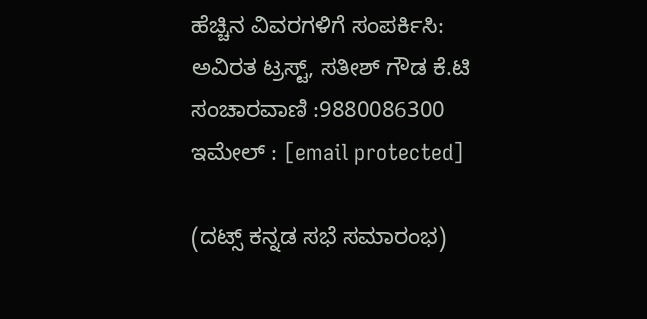ಹೆಚ್ಚಿನ ವಿವರಗಳಿಗೆ ಸಂಪರ್ಕಿಸಿ:
ಅವಿರತ ಟ್ರಸ್ಟ್, ಸತೀಶ್ ಗೌಡ ಕೆ.ಟಿ
ಸಂಚಾರವಾಣಿ :9880086300
ಇಮೇಲ್ : [email protected]

(ದಟ್ಸ್ ಕನ್ನಡ ಸಭೆ ಸಮಾರಂಭ)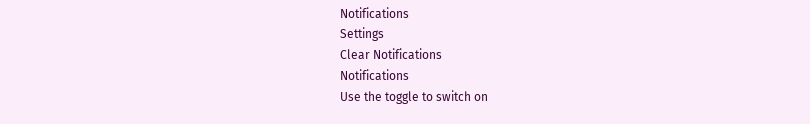Notifications
Settings
Clear Notifications
Notifications
Use the toggle to switch on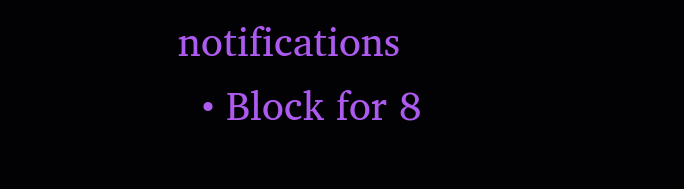notifications
  • Block for 8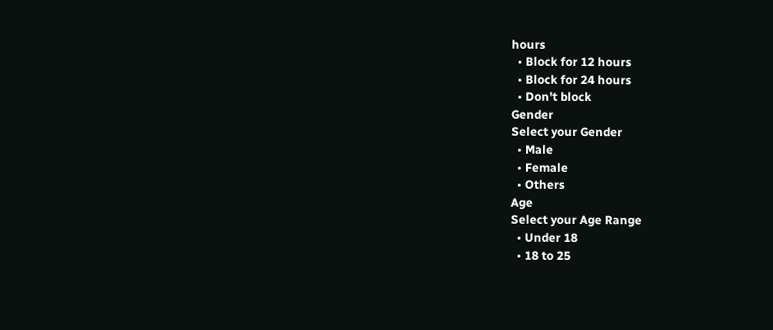hours
  • Block for 12 hours
  • Block for 24 hours
  • Don't block
Gender
Select your Gender
  • Male
  • Female
  • Others
Age
Select your Age Range
  • Under 18
  • 18 to 25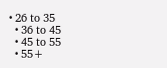• 26 to 35
  • 36 to 45
  • 45 to 55
  • 55+